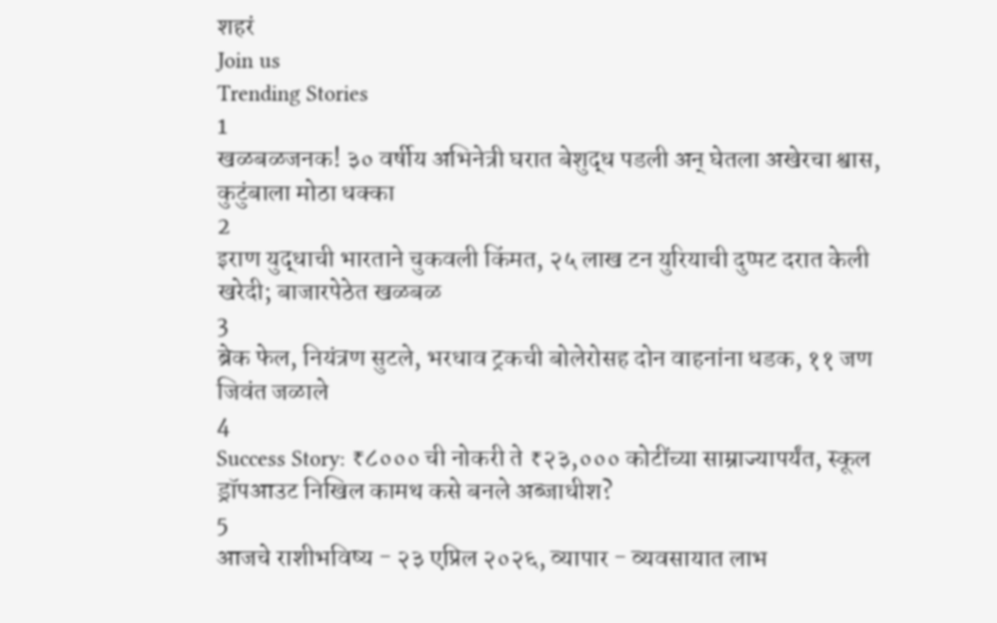शहरं
Join us
Trending Stories
1
खळबळजनक! ३० वर्षीय अभिनेत्री घरात बेशुद्ध पडली अन् घेतला अखेरचा श्वास, कुटुंबाला मोठा धक्का
2
इराण युद्धाची भारताने चुकवली किंमत, २५ लाख टन युरियाची दुप्पट दरात केली खरेदी; बाजारपेठेत खळबळ
3
ब्रेक फेल, नियंत्रण सुटले, भरधाव ट्रकची बोलेरोसह दोन वाहनांना धडक, ११ जण जिवंत जळाले
4
Success Story: ₹८००० ची नोकरी ते ₹२३,००० कोटींच्या साम्राज्यापर्यंत, स्कूल ड्रॉपआउट निखिल कामथ कसे बनले अब्जाधीश?
5
आजचे राशीभविष्य - २३ एप्रिल २०२६, व्यापार - व्यवसायात लाभ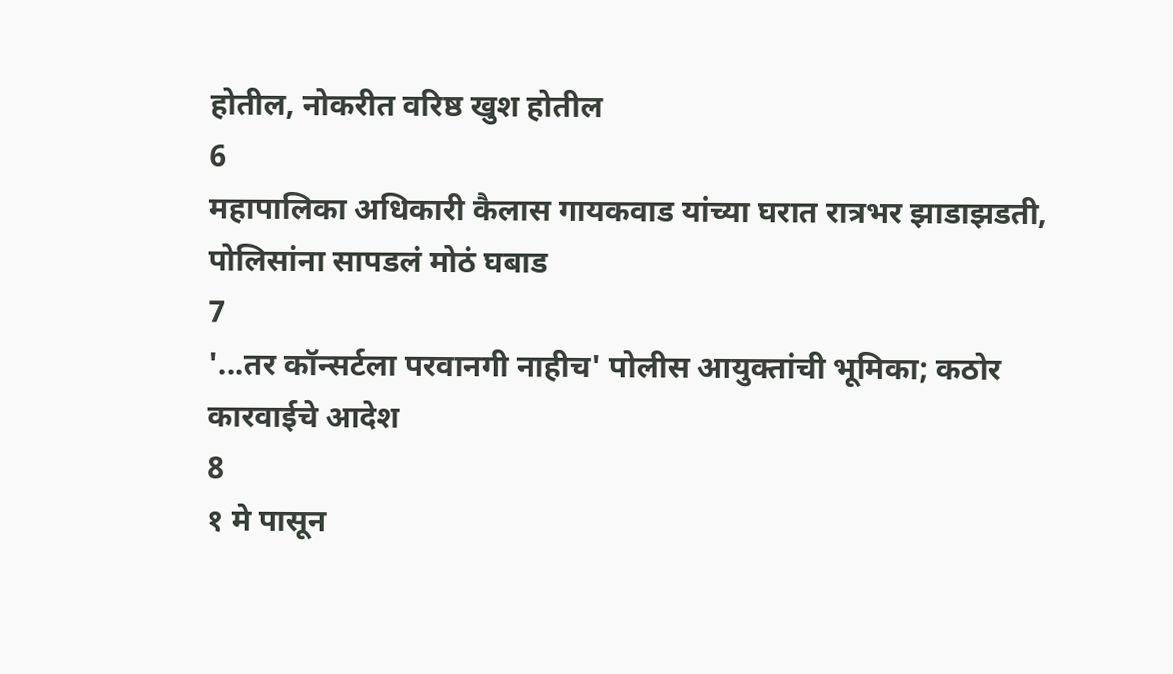होतील, नोकरीत वरिष्ठ खुश होतील
6
महापालिका अधिकारी कैलास गायकवाड यांच्या घरात रात्रभर झाडाझडती, पोलिसांना सापडलं मोठं घबाड
7
'...तर कॉन्सर्टला परवानगी नाहीच' पोलीस आयुक्तांची भूमिका; कठोर कारवाईचे आदेश
8
१ मे पासून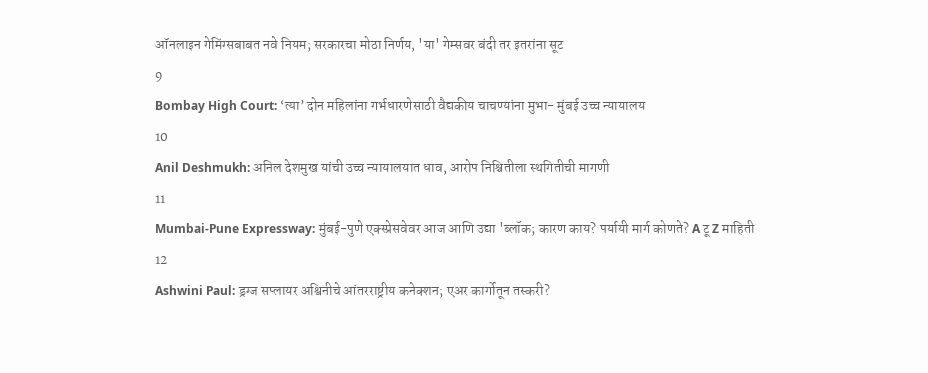ऑनलाइन गेमिंग्सबाबत नवे नियम; सरकारचा मोठा निर्णय, 'या' गेम्सवर बंदी तर इतरांना सूट
9
Bombay High Court: ‘त्या’ दोन महिलांना गर्भधारणेसाठी वैद्यकीय चाचण्यांना मुभा- मुंबई उच्च न्यायालय
10
Anil Deshmukh: अनिल देशमुख यांची उच्च न्यायालयात धाव, आरोप निश्चितीला स्थगितीची मागणी
11
Mumbai-Pune Expressway: मुंबई-पुणे एक्स्प्रेसवेवर आज आणि उद्या 'ब्लॉक; कारण काय? पर्यायी मार्ग कोणते? A टू Z माहिती
12
Ashwini Paul: ड्रग्ज सप्लायर अश्विनीचे आंतरराष्ट्रीय कनेक्शन; एअर कार्गोतून तस्करी?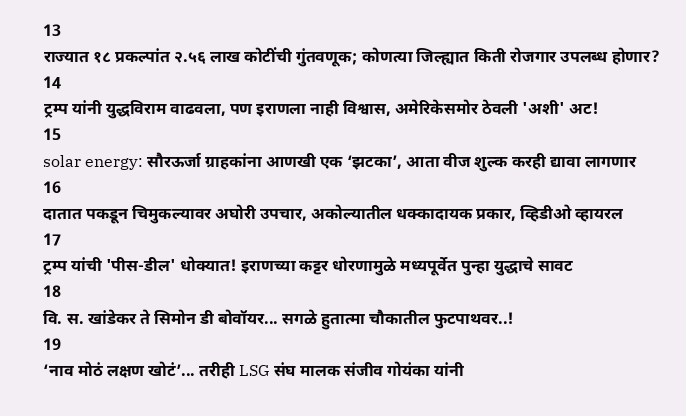13
राज्यात १८ प्रकल्पांत २.५६ लाख कोटींची गुंतवणूक; कोणत्या जिल्ह्यात किती रोजगार उपलब्ध होणार?
14
ट्रम्प यांनी युद्धविराम वाढवला, पण इराणला नाही विश्वास, अमेरिकेसमोर ठेवली 'अशी' अट!
15
solar energy: सौरऊर्जा ग्राहकांना आणखी एक ‘झटका’, आता वीज शुल्क करही द्यावा लागणार
16
दातात पकडून चिमुकल्यावर अघोरी उपचार, अकोल्यातील धक्कादायक प्रकार, व्हिडीओ व्हायरल
17
ट्रम्प यांची 'पीस-डील' धोक्यात! इराणच्या कट्टर धोरणामुळे मध्यपूर्वेत पुन्हा युद्धाचे सावट
18
वि. स. खांडेकर ते सिमोन डी बोवॉयर... सगळे हुतात्मा चौकातील फुटपाथवर..!
19
‘नाव मोठं लक्षण खोटं’... तरीही LSG संघ मालक संजीव गोयंका यांनी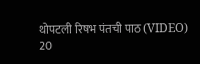थोपटली रिषभ पंतची पाठ (VIDEO)
20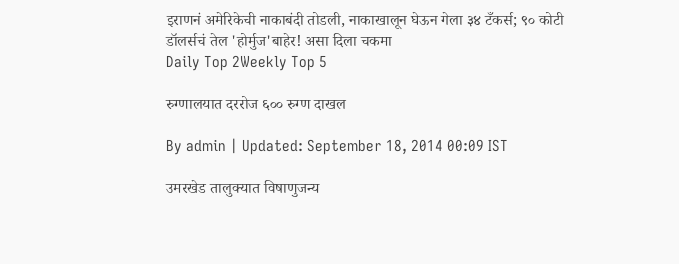इराणनं अमेरिकेची नाकाबंदी तोडली, नाकाखालून घेऊन गेला ३४ टँकर्स; ९० कोटी डॉलर्सचं तेल 'होर्मुज'बाहेर! असा दिला चकमा
Daily Top 2Weekly Top 5

रुग्णालयात दररोज ६०० रुग्ण दाखल

By admin | Updated: September 18, 2014 00:09 IST

उमरखेड तालुक्यात विषाणुजन्य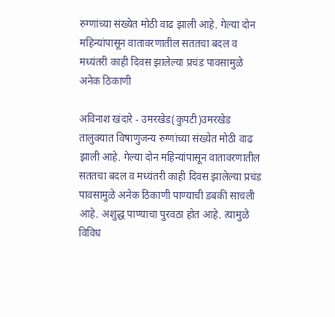रुग्णांच्या संख्येत मोठी वाढ झाली आहे. गेल्या दोन महिन्यांपासून वातावरणातील सततचा बदल व मध्यंतरी काही दिवस झालेल्या प्रचंड पावसामुळे अनेक ठिकाणी

अविनाश खंदारे - उमरखेड(कुपटी)उमरखेड तालुक्यात विषाणुजन्य रुग्णांच्या संख्येत मोठी वाढ झाली आहे. गेल्या दोन महिन्यांपासून वातावरणातील सततचा बदल व मध्यंतरी काही दिवस झालेल्या प्रचंड पावसामुळे अनेक ठिकाणी पाण्याची डबकी साचली आहे. अशुद्ध पाण्याचा पुरवठा होत आहे. त्यामुळे विविध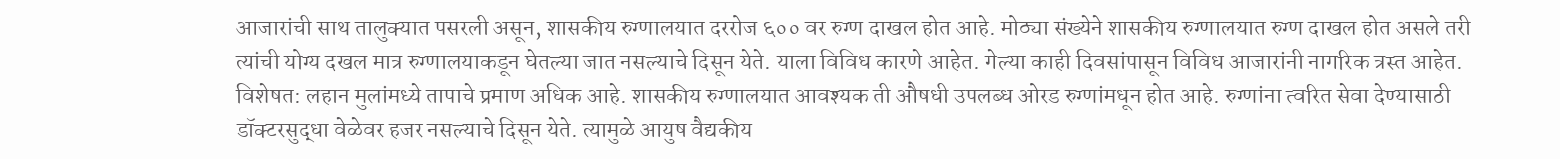आजारांची साथ तालुक्यात पसरली असून, शासकीय रुग्णालयात दररोज ६०० वर रुग्ण दाखल होत आहे. मोठ्या संख्येने शासकीय रुग्णालयात रुग्ण दाखल होत असले तरी त्यांची योग्य दखल मात्र रुग्णालयाकडून घेतल्या जात नसल्याचे दिसून येते. याला विविध कारणे आहेत. गेल्या काही दिवसांपासून विविध आजारांनी नागरिक त्रस्त आहेत. विशेषत: लहान मुलांमध्ये तापाचे प्रमाण अधिक आहे. शासकीय रुग्णालयात आवश्यक ती औषधी उपलब्ध ओरड रुग्णांमधून होत आहे. रुग्णांना त्वरित सेवा देण्यासाठी डॉक्टरसुद्धा वेळेवर हजर नसल्याचे दिसून येते. त्यामुळे आयुष वैद्यकीय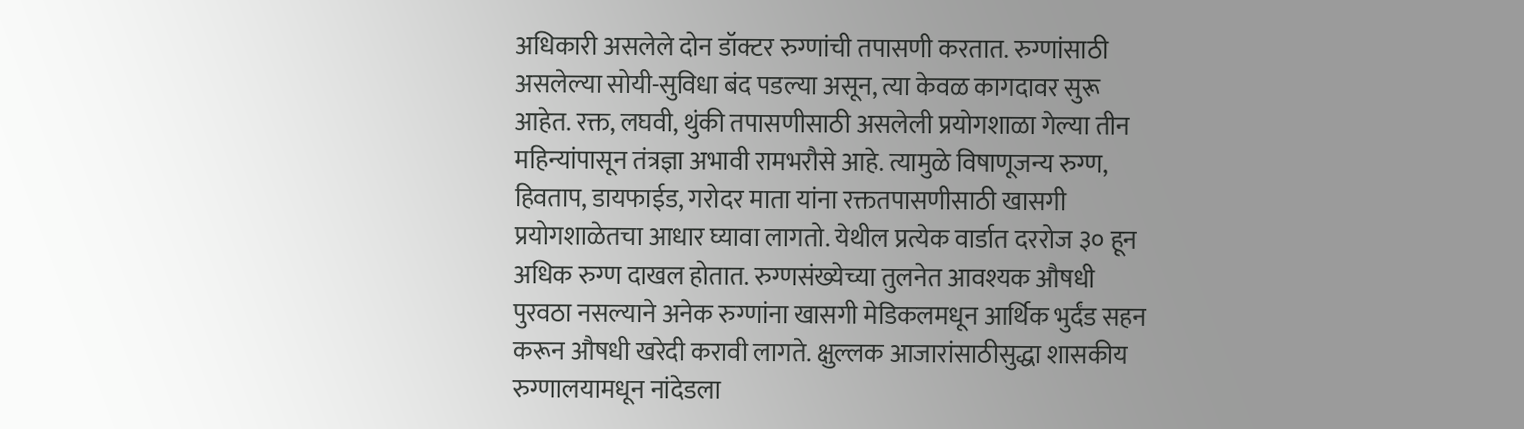अधिकारी असलेले दोन डॉक्टर रुग्णांची तपासणी करतात. रुग्णांसाठी असलेल्या सोयी-सुविधा बंद पडल्या असून, त्या केवळ कागदावर सुरू आहेत. रक्त, लघवी, थुंकी तपासणीसाठी असलेली प्रयोगशाळा गेल्या तीन महिन्यांपासून तंत्रज्ञा अभावी रामभरौसे आहे. त्यामुळे विषाणूजन्य रुग्ण, हिवताप, डायफाईड, गरोदर माता यांना रक्ततपासणीसाठी खासगी प्रयोगशाळेतचा आधार घ्यावा लागतो. येथील प्रत्येक वार्डात दररोज ३० हून अधिक रुग्ण दाखल होतात. रुग्णसंख्येच्या तुलनेत आवश्यक औषधी पुरवठा नसल्याने अनेक रुग्णांना खासगी मेडिकलमधून आर्थिक भुर्दंड सहन करून औषधी खरेदी करावी लागते. क्षुल्लक आजारांसाठीसुद्धा शासकीय रुग्णालयामधून नांदेडला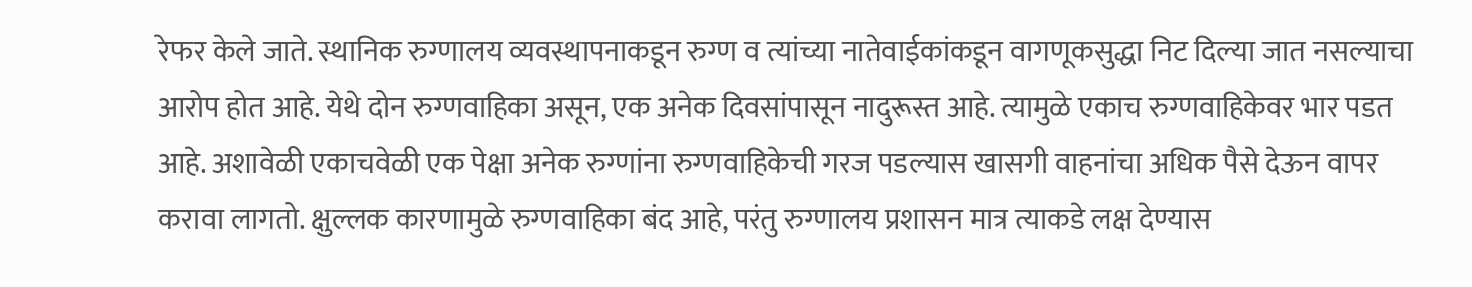रेफर केले जाते. स्थानिक रुग्णालय व्यवस्थापनाकडून रुग्ण व त्यांच्या नातेवाईकांकडून वागणूकसुद्धा निट दिल्या जात नसल्याचा आरोप होत आहे. येथे दोन रुग्णवाहिका असून, एक अनेक दिवसांपासून नादुरूस्त आहे. त्यामुळे एकाच रुग्णवाहिकेवर भार पडत आहे. अशावेळी एकाचवेळी एक पेक्षा अनेक रुग्णांना रुग्णवाहिकेची गरज पडल्यास खासगी वाहनांचा अधिक पैसे देऊन वापर करावा लागतो. क्षुल्लक कारणामुळे रुग्णवाहिका बंद आहे, परंतु रुग्णालय प्रशासन मात्र त्याकडे लक्ष देण्यास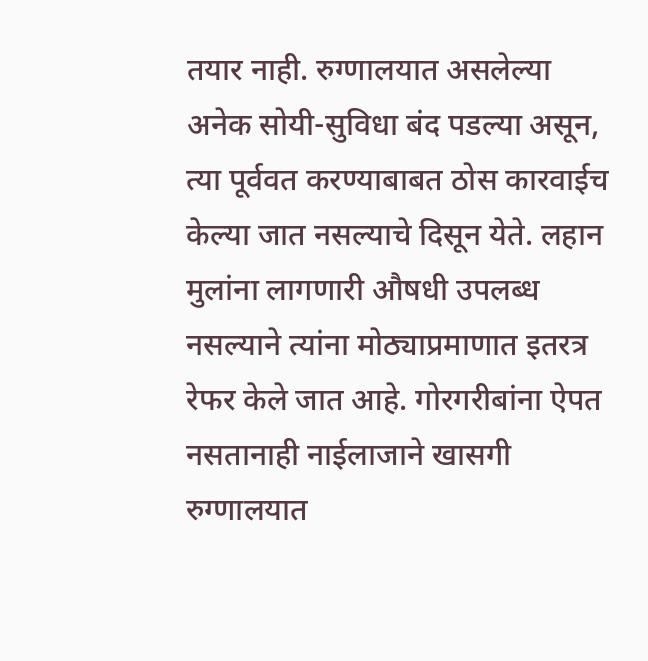तयार नाही. रुग्णालयात असलेल्या अनेक सोयी-सुविधा बंद पडल्या असून, त्या पूर्ववत करण्याबाबत ठोस कारवाईच केल्या जात नसल्याचे दिसून येते. लहान मुलांना लागणारी औषधी उपलब्ध नसल्याने त्यांना मोठ्याप्रमाणात इतरत्र रेफर केले जात आहे. गोरगरीबांना ऐपत नसतानाही नाईलाजाने खासगी रुग्णालयात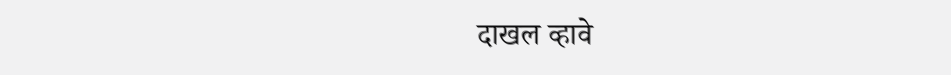दाखल व्हावे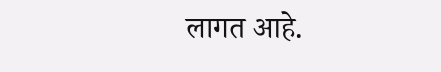लागत आहे.